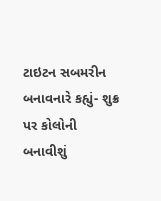ટાઇટન સબમરીન બનાવનારે કહ્યું- શુક્ર પર કોલોની બનાવીશું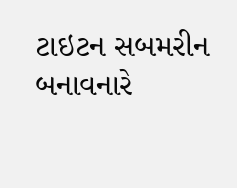ટાઇટન સબમરીન બનાવનારે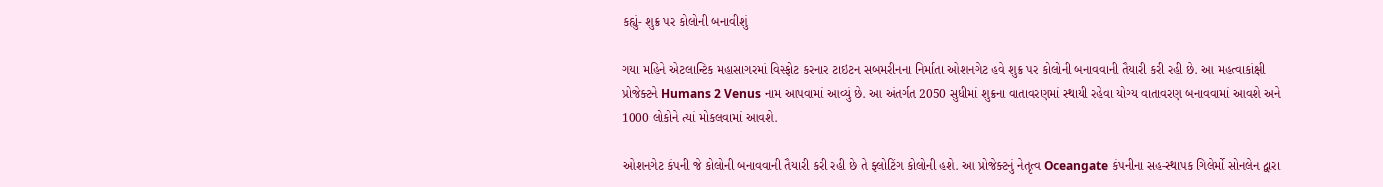કહ્યું- શુક્ર પર કોલોની બનાવીશું

ગયા મહિને એટલાન્ટિક મહાસાગરમાં વિસ્ફોટ કરનાર ટાઇટન સબમરીનના નિર્માતા ઓશનગેટ હવે શુક્ર પર કોલોની બનાવવાની તૈયારી કરી રહી છે. આ મહત્વાકાંક્ષી પ્રોજેક્ટને Humans 2 Venus નામ આપવામાં આવ્યું છે. આ અંતર્ગત 2050 સુધીમાં શુક્રના વાતાવરણમાં સ્થાયી રહેવા યોગ્ય વાતાવરણ બનાવવામાં આવશે અને 1000 લોકોને ત્યાં મોકલવામાં આવશે.

ઓશનગેટ કંપની જે કોલોની બનાવવાની તૈયારી કરી રહી છે તે ફ્લોટિંગ કોલોની હશે. આ પ્રોજેક્ટનું નેતૃત્વ Oceangate કંપનીના સહ-સ્થાપક ગિલેર્મો સોનલેન દ્વારા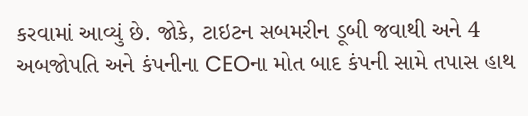કરવામાં આવ્યું છે. જોકે, ટાઇટન સબમરીન ડૂબી જવાથી અને 4 અબજોપતિ અને કંપનીના CEOના મોત બાદ કંપની સામે તપાસ હાથ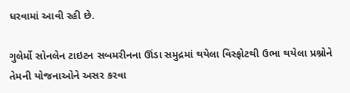ધરવામાં આવી રહી છે.

ગુલેર્મો સોનલેન ટાઇટન સબમરીનના ઊંડા સમુદ્રમાં થયેલા વિસ્ફોટથી ઉભા થયેલા પ્રશ્નોને તેમની યોજનાઓને અસર કરવા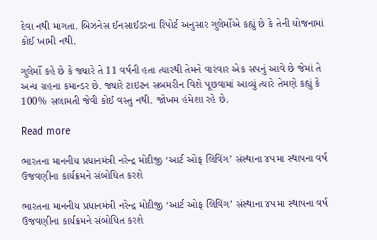દેવા નથી માગતા. બિઝનેસ ઈનસાઈડરના રિપોર્ટ અનુસાર ગુલેર્મોએ કહ્યું છે કે તેની યોજનામાં કોઈ ખામી નથી.

ગુલેર્મો કહે છે કે જ્યારે તે 11 વર્ષની હતા ત્યારથી તેમને વારંવાર એક સપનું આવે છે જેમાં તે અન્ય ગ્રહના કમાન્ડર છે. જ્યારે ટાઇટન સબમરીન વિશે પૂછવામાં આવ્યું ત્યારે તેમણે કહ્યું કે 100% સલામતી જેવી કોઈ વસ્તુ નથી. જોખમ હંમેશા રહે છે.

Read more

ભારતના માનનીય પ્રધાનમંત્રી નરેન્દ્ર મોદીજી ‘આર્ટ ઓફ લિવિંગ’ સંસ્થાના ૪૫મા સ્થાપના વર્ષ ઉજવણીના કાર્યક્રમને સંબોધિત કરશે

ભારતના માનનીય પ્રધાનમંત્રી નરેન્દ્ર મોદીજી ‘આર્ટ ઓફ લિવિંગ’ સંસ્થાના ૪૫મા સ્થાપના વર્ષ ઉજવણીના કાર્યક્રમને સંબોધિત કરશે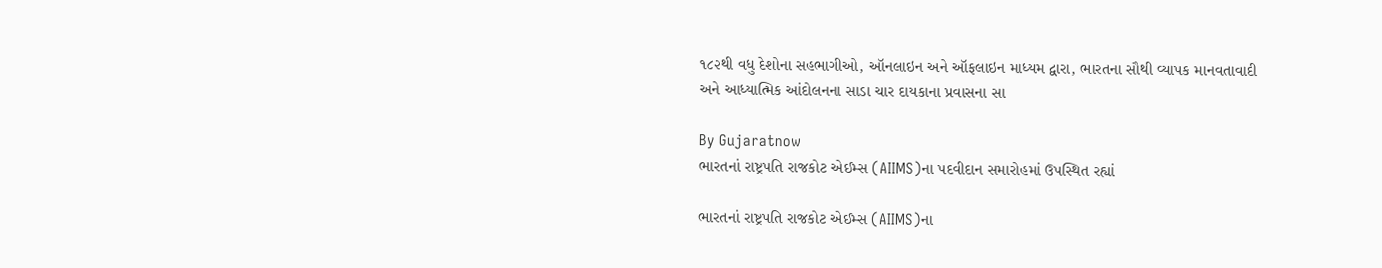૧૮૨થી વધુ દેશોના સહભાગીઓ, ઑનલાઇન અને ઑફલાઇન માધ્યમ દ્વારા, ભારતના સૌથી વ્યાપક માનવતાવાદી અને આધ્યાત્મિક આંદોલનના સાડા ચાર દાયકાના પ્રવાસના સા

By Gujaratnow
ભારતનાં રાષ્ટ્રપતિ રાજકોટ એઈમ્સ (AIIMS)ના પદવીદાન સમારોહમાં ઉપસ્થિત રહ્યાં

ભારતનાં રાષ્ટ્રપતિ રાજકોટ એઈમ્સ (AIIMS)ના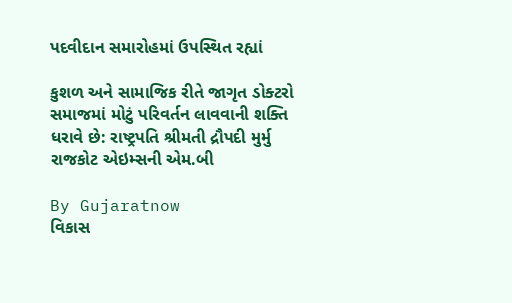પદવીદાન સમારોહમાં ઉપસ્થિત રહ્યાં

કુશળ અને સામાજિક રીતે જાગૃત ડોક્ટરો સમાજમાં મોટું પરિવર્તન લાવવાની શક્તિ ધરાવે છે: રાષ્ટ્રપતિ શ્રીમતી દ્રૌપદી મુર્મુ રાજકોટ એઇમ્સની એમ.બી

By Gujaratnow
વિકાસ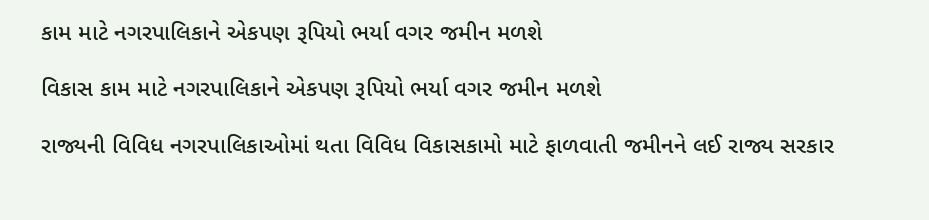કામ માટે નગરપાલિકાને એકપણ રૂપિયો ભર્યા વગર જમીન મળશે

વિકાસ કામ માટે નગરપાલિકાને એકપણ રૂપિયો ભર્યા વગર જમીન મળશે

રાજ્યની વિવિધ નગરપાલિકાઓમાં થતા વિવિધ વિકાસકામો માટે ફાળવાતી જમીનને લઈ રાજ્ય સરકાર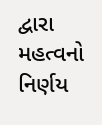દ્વારા મહત્વનો નિર્ણય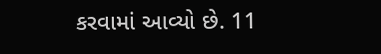કરવામાં આવ્યો છે. 11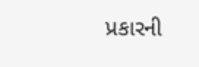પ્રકારની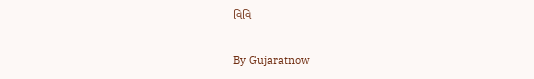વિવિ

By Gujaratnow